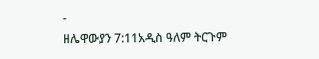-
ዘሌዋውያን 7:11አዲስ ዓለም ትርጉም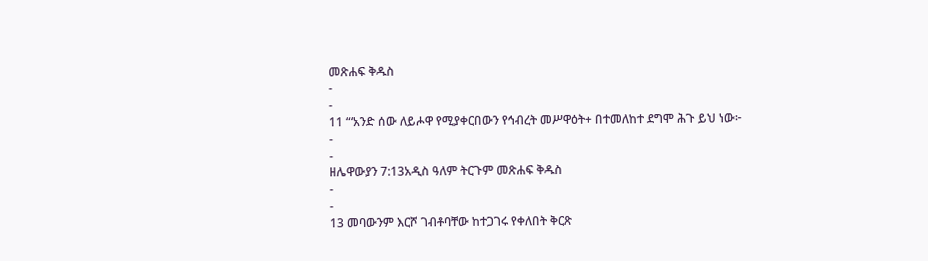መጽሐፍ ቅዱስ
-
-
11 “‘አንድ ሰው ለይሖዋ የሚያቀርበውን የኅብረት መሥዋዕት+ በተመለከተ ደግሞ ሕጉ ይህ ነው፦
-
-
ዘሌዋውያን 7:13አዲስ ዓለም ትርጉም መጽሐፍ ቅዱስ
-
-
13 መባውንም እርሾ ገብቶባቸው ከተጋገሩ የቀለበት ቅርጽ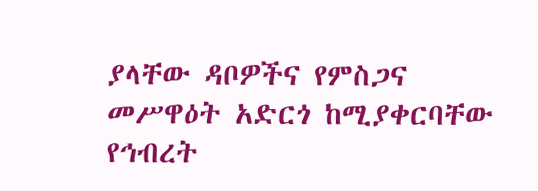ያላቸው ዳቦዎችና የምስጋና መሥዋዕት አድርጎ ከሚያቀርባቸው የኅብረት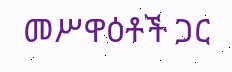መሥዋዕቶች ጋር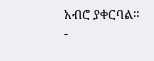አብሮ ያቀርባል።
-